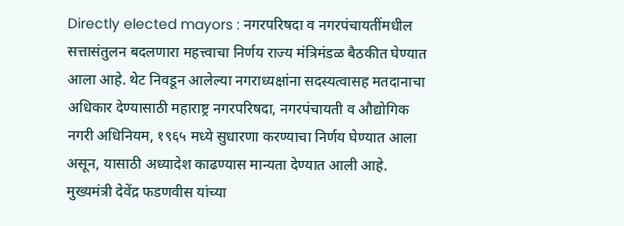Directly elected mayors : नगरपरिषदा व नगरपंचायतींमधील सत्तासंतुलन बदलणारा महत्त्वाचा निर्णय राज्य मंत्रिमंडळ बैठकीत घेण्यात आला आहे. थेट निवडून आलेल्या नगराध्यक्षांना सदस्यत्वासह मतदानाचा अधिकार देण्यासाठी महाराष्ट्र नगरपरिषदा, नगरपंचायती व औद्योगिक नगरी अधिनियम, १९६५ मध्ये सुधारणा करण्याचा निर्णय घेण्यात आला असून, यासाठी अध्यादेश काढण्यास मान्यता देण्यात आली आहे. मुख्यमंत्री देवेंद्र फडणवीस यांच्या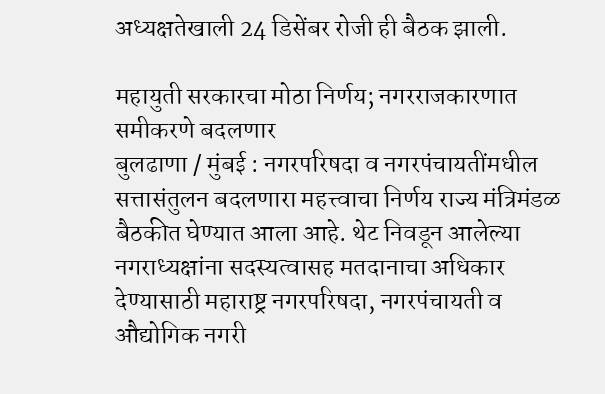अध्यक्षतेखाली 24 डिसेंबर रोजी ही बैठक झाली.

महायुती सरकारचा मोठा निर्णय; नगरराजकारणात समीकरणे बदलणार
बुलढाणा / मुंबई : नगरपरिषदा व नगरपंचायतींमधील सत्तासंतुलन बदलणारा महत्त्वाचा निर्णय राज्य मंत्रिमंडळ बैठकीत घेण्यात आला आहे. थेट निवडून आलेल्या नगराध्यक्षांना सदस्यत्वासह मतदानाचा अधिकार देण्यासाठी महाराष्ट्र नगरपरिषदा, नगरपंचायती व औद्योगिक नगरी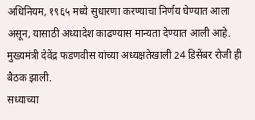अधिनियम, १९६५ मध्ये सुधारणा करण्याचा निर्णय घेण्यात आला असून, यासाठी अध्यादेश काढण्यास मान्यता देण्यात आली आहे. मुख्यमंत्री देवेंद्र फडणवीस यांच्या अध्यक्षतेखाली 24 डिसेंबर रोजी ही बैठक झाली.
सध्याच्या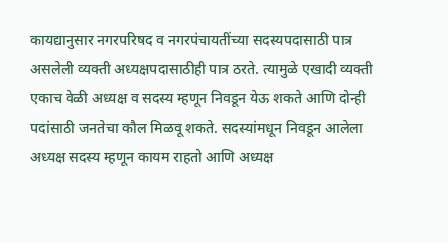कायद्यानुसार नगरपरिषद व नगरपंचायतींच्या सदस्यपदासाठी पात्र असलेली व्यक्ती अध्यक्षपदासाठीही पात्र ठरते. त्यामुळे एखादी व्यक्ती एकाच वेळी अध्यक्ष व सदस्य म्हणून निवडून येऊ शकते आणि दोन्ही पदांसाठी जनतेचा कौल मिळवू शकते. सदस्यांमधून निवडून आलेला अध्यक्ष सदस्य म्हणून कायम राहतो आणि अध्यक्ष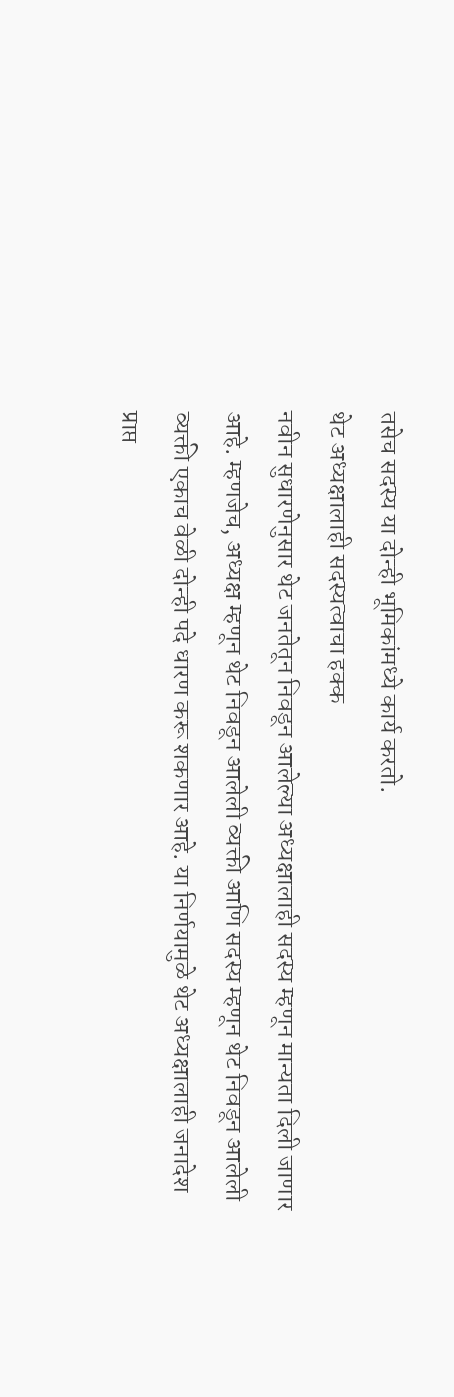तसेच सदस्य या दोन्ही भूमिकांमध्ये कार्य करतो.
थेट अध्यक्षालाही सदस्यत्वाचा हक्क
नवीन सुधारणेनुसार थेट जनतेतून निवडून आलेल्या अध्यक्षालाही सदस्य म्हणून मान्यता दिली जाणार आहे. म्हणजेच, अध्यक्ष म्हणून थेट निवडून आलेली व्यक्ती आणि सदस्य म्हणून थेट निवडून आलेली व्यक्ती एकाच वेळी दोन्ही पदे धारण करू शकणार आहे. या निर्णयामुळे थेट अध्यक्षालाही जनादेश प्राप्त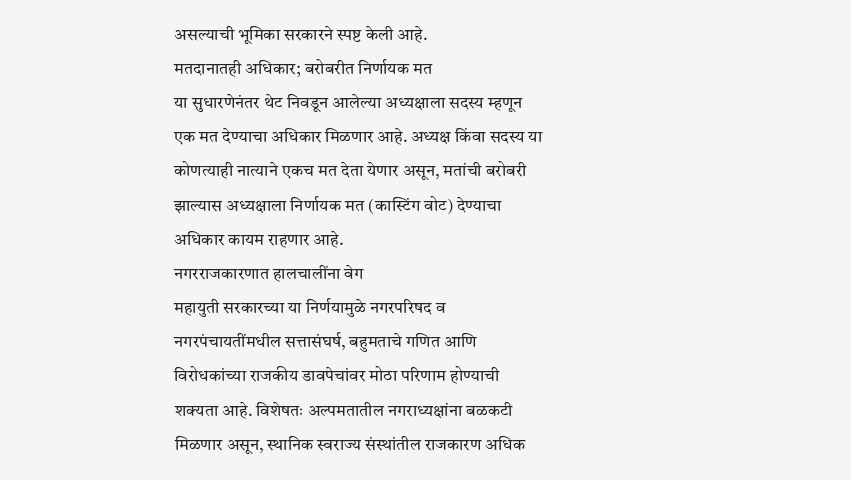असल्याची भूमिका सरकारने स्पष्ट केली आहे.
मतदानातही अधिकार; बरोबरीत निर्णायक मत
या सुधारणेनंतर थेट निवडून आलेल्या अध्यक्षाला सदस्य म्हणून एक मत देण्याचा अधिकार मिळणार आहे. अध्यक्ष किंवा सदस्य या कोणत्याही नात्याने एकच मत देता येणार असून, मतांची बरोबरी झाल्यास अध्यक्षाला निर्णायक मत (कास्टिंग वोट) देण्याचा अधिकार कायम राहणार आहे.
नगरराजकारणात हालचालींना वेग
महायुती सरकारच्या या निर्णयामुळे नगरपरिषद व नगरपंचायतींमधील सत्तासंघर्ष, बहुमताचे गणित आणि विरोधकांच्या राजकीय डावपेचांवर मोठा परिणाम होण्याची शक्यता आहे. विशेषतः अल्पमतातील नगराध्यक्षांना बळकटी मिळणार असून, स्थानिक स्वराज्य संस्थांतील राजकारण अधिक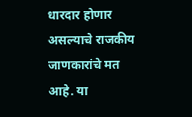धारदार होणार असल्याचे राजकीय जाणकारांचे मत आहे. या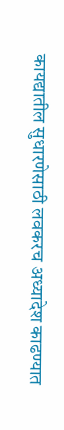कायद्यातील सुधारणेसाठी लवकरच अध्यादेश काढण्यात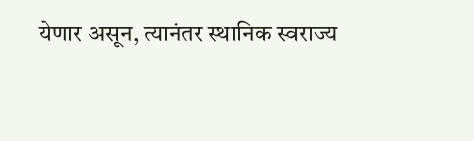येणार असून, त्यानंतर स्थानिक स्वराज्य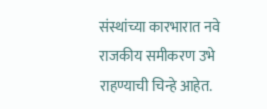संस्थांच्या कारभारात नवे राजकीय समीकरण उभे राहण्याची चिन्हे आहेत.